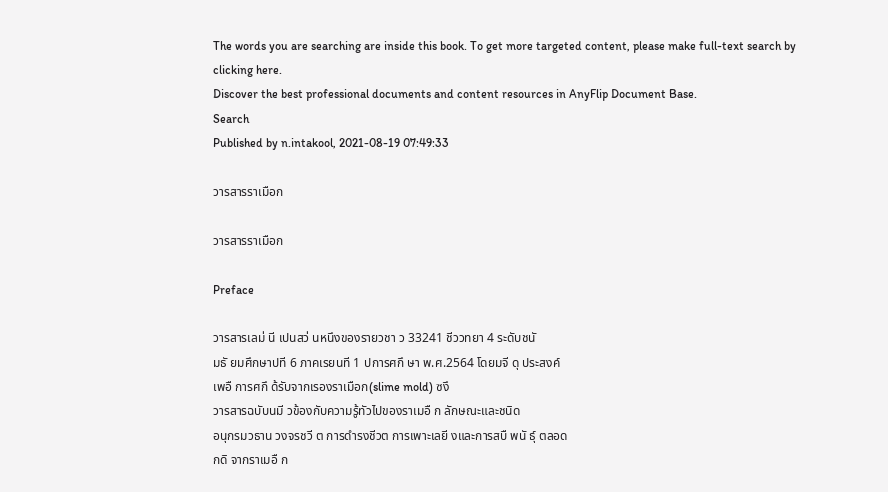The words you are searching are inside this book. To get more targeted content, please make full-text search by clicking here.
Discover the best professional documents and content resources in AnyFlip Document Base.
Search
Published by n.intakool, 2021-08-19 07:49:33

วารสารราเมือก

วารสารราเมือก

Preface

วารสารเลม่ นี เปนสว่ นหนึงของรายวชา ว 33241 ชีววทยา 4 ระดับชนั
มธั ยมศึกษาปที 6 ภาคเรยนที 1 ปการศกึ ษา พ.ศ.2564 โดยมจี ดุ ประสงค์
เพอื การศกึ ด้รับจากเรองราเมือก(slime mold) ซงึ
วารสารฉบับนมี วข้องกับความรู้ทัวไปของราเมอื ก ลักษณะและชนิด
อนุกรมวธาน วงจรชวี ต การดํารงชีวต การเพาะเลยี งและการสบื พนั ธ์ุ ตลอด
กดิ จากราเมอื ก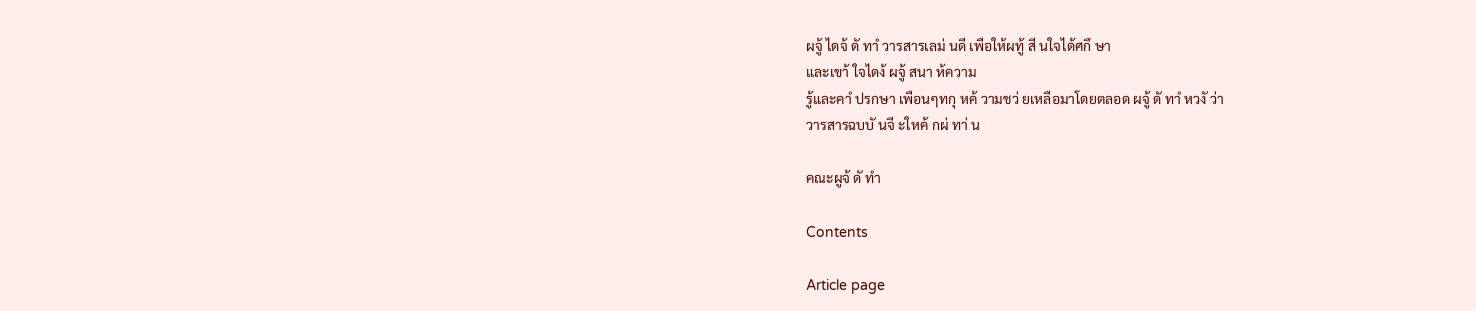ผจู้ ไดจ้ ดั ทาํ วารสารเลม่ นดี เพือให้ผทู้ สี นใจได้ศกึ ษา
และเขา้ ใจไดง้ ผจู้ สนา ห้ความ
รู้และคาํ ปรกษา เพือนๆทกุ หค้ วามชว่ ยเหลือมาโดยตลอด ผจู้ ดั ทาํ หวงั ว่า
วารสารฉบบั นจี ะใหค้ กผ่ ทา่ น

คณะผูจ้ ดั ทํา

Contents

Article page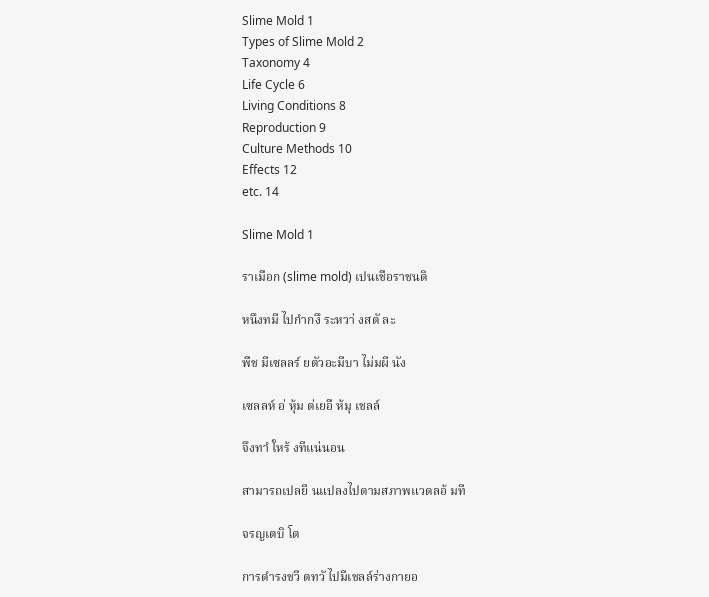Slime Mold 1
Types of Slime Mold 2
Taxonomy 4
Life Cycle 6
Living Conditions 8
Reproduction 9
Culture Methods 10
Effects 12
etc. 14

Slime Mold 1

ราเมือก (slime mold) เปนเชือราชนดิ

หนึงทมี ไปกํากงึ ระหวา่ งสตั ละ

พืช มีเซลลร์ ยตัวอะมีบา ไม่มผี นัง

เซลลห์ อ่ หุ้ม ต่เยอื ห้มุ เชลล์

จึงทาํ ใหร้ งทีแน่นอน

สามารถเปลยี นแปลงไปตามสภาพแวดลอ้ มที

จรญเตบิ โต

การดํารงชวี ตทวั ไปมีเชลล์ร่างกายอ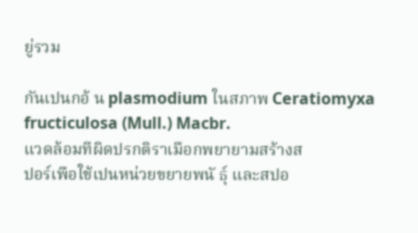ยู่รวม

กันเปนกอ้ น plasmodium ในสภาพ Ceratiomyxa fructiculosa (Mull.) Macbr.
แวดล้อมทีผิดปรกติราเมือกพยายามสร้างส
ปอร์เพือใช้เปนหน่วยขยายพนั ธุ์ และสปอ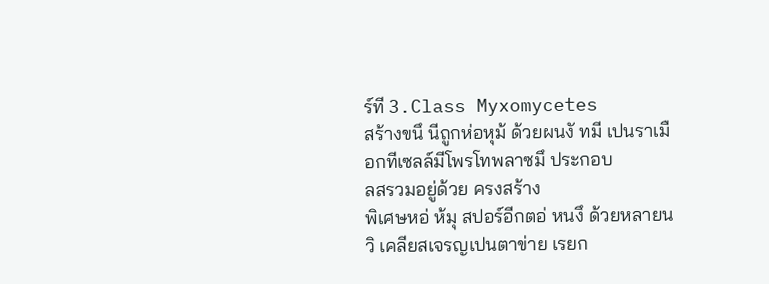ร์ที 3.Class Myxomycetes
สร้างขนึ นีถูกห่อหุม้ ด้วยผนงั ทมี เปนราเมือกทีเซลล์มีโพรโทพลาซมึ ประกอบ
ลสรวมอยู่ด้วย ครงสร้าง
พิเศษหอ่ ห้มุ สปอร์อีกตอ่ หนงึ ด้วยหลายนวิ เคลียสเจรญเปนตาข่าย เรยก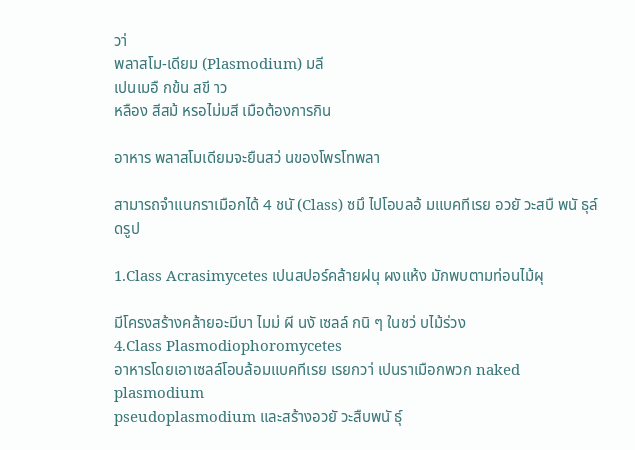วา่
พลาสโม-เดียม (Plasmodium) มลี
เปนเมอื กข้น สขี าว
หลือง สีสม้ หรอไม่มสี เมือต้องการกิน

อาหาร พลาสโมเดียมจะยืนสว่ นของโพรโทพลา

สามารถจําแนกราเมือกได้ 4 ชนั (Class) ซมึ ไปโอบลอ้ มแบคทีเรย อวยั วะสบื พนั ธุล์ ดรูป

1.Class Acrasimycetes เปนสปอร์คล้ายฝนุ ผงแห้ง มักพบตามท่อนไม้ผุ

มีโครงสร้างคล้ายอะมีบา ไมม่ ผี นงั เซลล์ กนิ ๆ ในชว่ บไม้ร่วง
4.Class Plasmodiophoromycetes
อาหารโดยเอาเซลล์โอบล้อมแบคทีเรย เรยกวา่ เปนราเมือกพวก naked plasmodium
pseudoplasmodium และสร้างอวยั วะสืบพนั ธ์ุ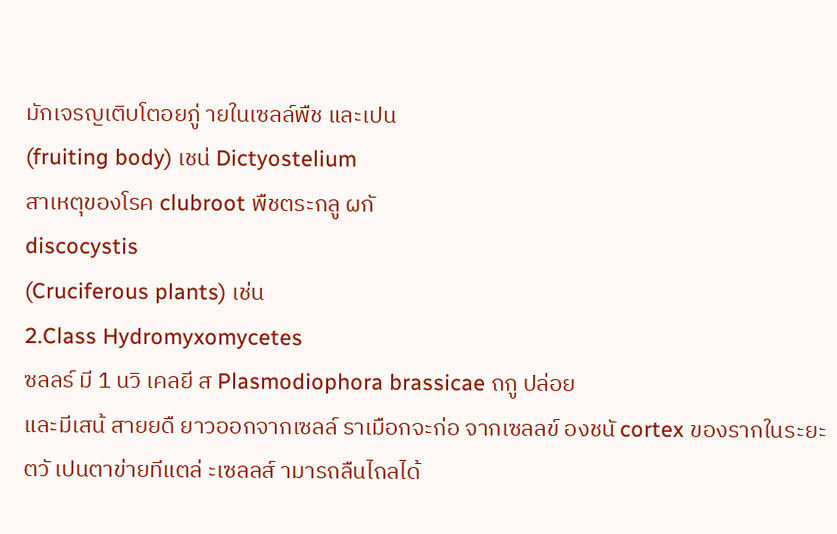มักเจรญเติบโตอยภู่ ายในเซลล์พืช และเปน
(fruiting body) เชน่ Dictyostelium
สาเหตุของโรค clubroot พืชตระกลู ผกั
discocystis
(Cruciferous plants) เช่น
2.Class Hydromyxomycetes
ซลลร์ มี 1 นวิ เคลยี ส Plasmodiophora brassicae ถกู ปล่อย
และมีเสน้ สายยดื ยาวออกจากเซลล์ ราเมือกจะก่อ จากเซลลข์ องชนั cortex ของรากในระยะ
ตวั เปนตาข่ายทีแตล่ ะเซลลส์ ามารถลืนไถลได้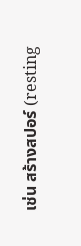เช่น สร้างสปอร์ (resting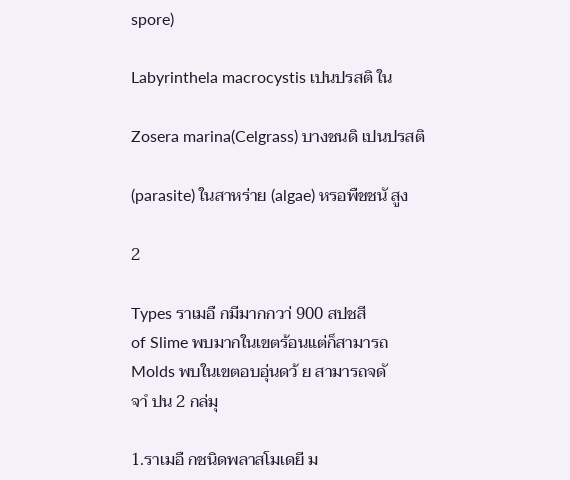spore)

Labyrinthela macrocystis เปนปรสติ ใน

Zosera marina(Celgrass) บางชนดิ เปนปรสติ

(parasite) ในสาหร่าย (algae) หรอพืชชนั สูง

2

Types ราเมอื กมีมากกวา่ 900 สปชสี
of Slime พบมากในเขตร้อนแต่ก็สามารถ
Molds พบในเขตอบอุ่นดว้ ย สามารถจดั
จาํ ปน 2 กล่มุ

1.ราเมอื กชนิดพลาสโมเดยี ม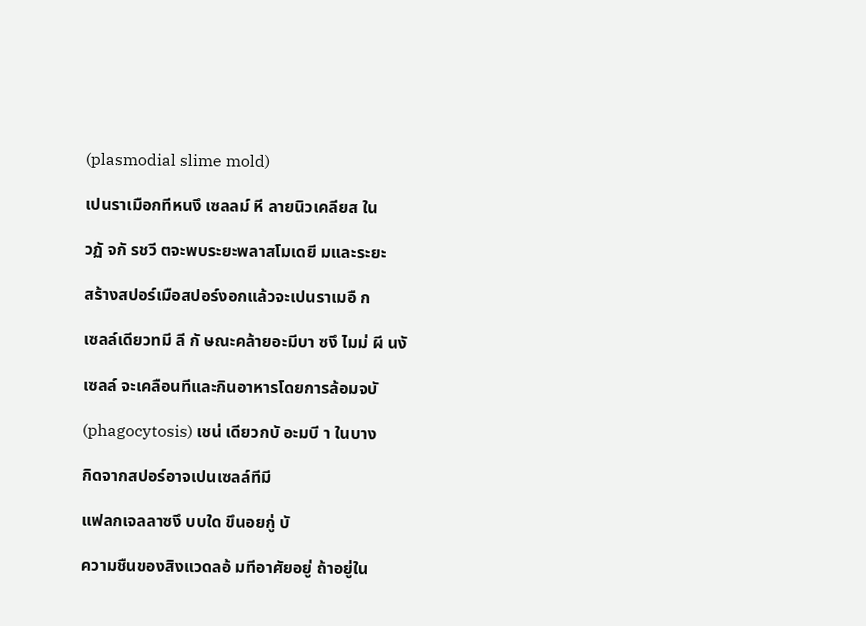(plasmodial slime mold)

เปนราเมือกทีหนงึ เซลลม์ หี ลายนิวเคลียส ใน

วฏั จกั รชวี ตจะพบระยะพลาสโมเดยี มและระยะ

สร้างสปอร์เมือสปอร์งอกแล้วจะเปนราเมอื ก

เซลล์เดียวทมี ลี กั ษณะคล้ายอะมีบา ซงึ ไมม่ ผี นงั

เซลล์ จะเคลือนทีและกินอาหารโดยการล้อมจบั

(phagocytosis) เชน่ เดียวกบั อะมบี า ในบาง

กิดจากสปอร์อาจเปนเซลล์ทีมี

แฟลกเจลลาซงึ บบใด ขึนอยกู่ บั

ความชืนของสิงแวดลอ้ มทีอาศัยอยู่ ถ้าอยู่ใน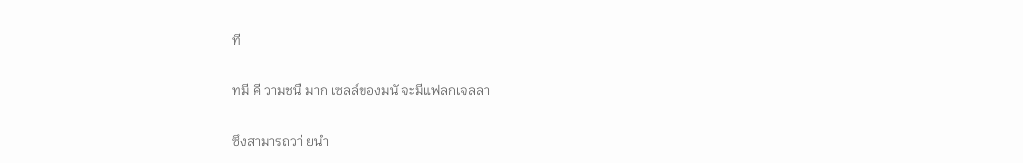ที

ทมี คี วามชนื มาก เซลล์ของมนั จะมีแฟลกเจลลา

ซึงสามารถวา่ ยนํา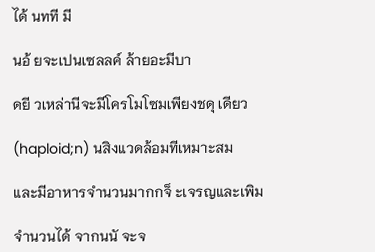ได้ นทที มี

นอ้ ยจะเปนเซลลค์ ล้ายอะมีบา

ดยี วเหล่านีจะมีโครโมโซมเพียงชดุ เดียว

(haploid;n) นสิงแวดล้อมทีเหมาะสม

และมีอาหารจํานวนมากกจ็ ะเจรญและเพิม

จํานวนได้ จากนนั จะจ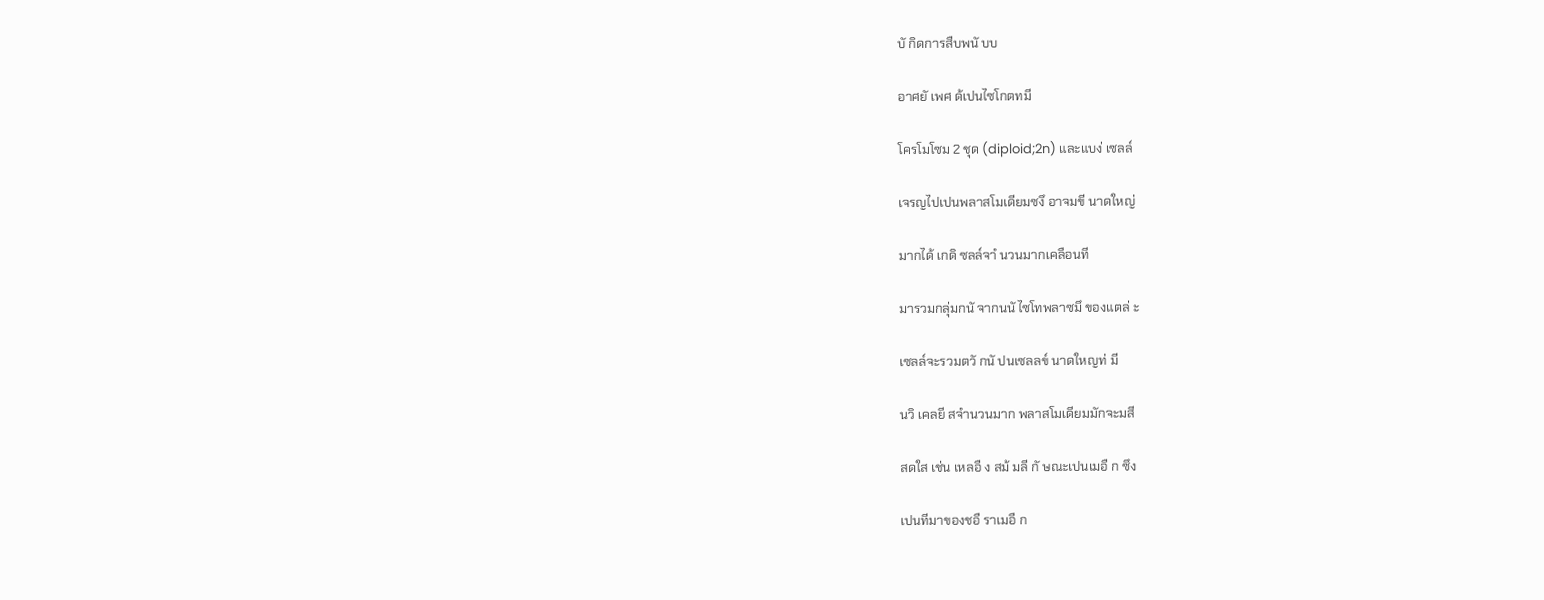บั กิดการสืบพนั บบ

อาศยั เพศ ด้เปนไซโกตทมี

โครโมโซม 2 ชุด (diploid;2n) และแบง่ เซลล์

เจรญไปเปนพลาสโมเดียมซงึ อาจมขี นาดใหญ่

มากได้ เกดิ ซลล์จาํ นวนมากเคลือนที

มารวมกลุ่มกนั จากนนั ไซโทพลาซมึ ของแตล่ ะ

เซลล์จะรวมตวั กนั ปนเซลลข์ นาดใหญท่ มี

นวิ เคลยี สจํานวนมาก พลาสโมเดียมมักจะมสี

สดใส เช่น เหลอื ง สม้ มลี กั ษณะเปนเมอื ก ซึง

เปนทีมาของชอื ราเมอื ก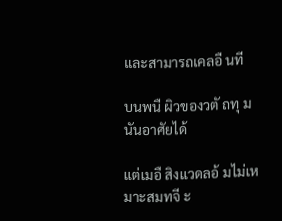และสามารถเคลอื นที

บนพนื ผิวของวตั ถทุ มนันอาศัยได้

แต่เมอื สิงแวดลอ้ มไม่เหมาะสมทจี ะ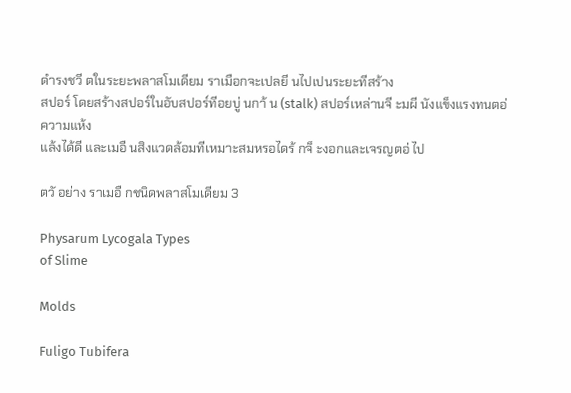ดํารงชวี ตในระยะพลาสโมเดียม ราเมือกจะเปลยี นไปเปนระยะทีสร้าง
สปอร์ โดยสร้างสปอร์ในอับสปอร์ทีอยบู่ นกา้ น (stalk) สปอร์เหล่านจี ะมผี นังแข็งแรงทนตอ่ ความแห้ง
แล้งได้ดี และเมอื นสิงแวดล้อมทีเหมาะสมหรอไดร้ กจ็ ะงอกและเจรญตอ่ ไป

ตวั อย่าง ราเมอื กชนิดพลาสโมเดียม 3

Physarum Lycogala Types
of Slime

Molds

Fuligo Tubifera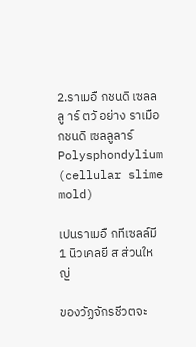2.ราเมอื กชนดิ เซลลลู าร์ ตวั อย่าง ราเมือกชนดิ เซลลูลาร์
Polysphondylium
(cellular slime mold)

เปนราเมอื กทีเซลล์มี 1 นิวเคลยี ส ส่วนใหญ่

ของวัฏจักรชีวตจะ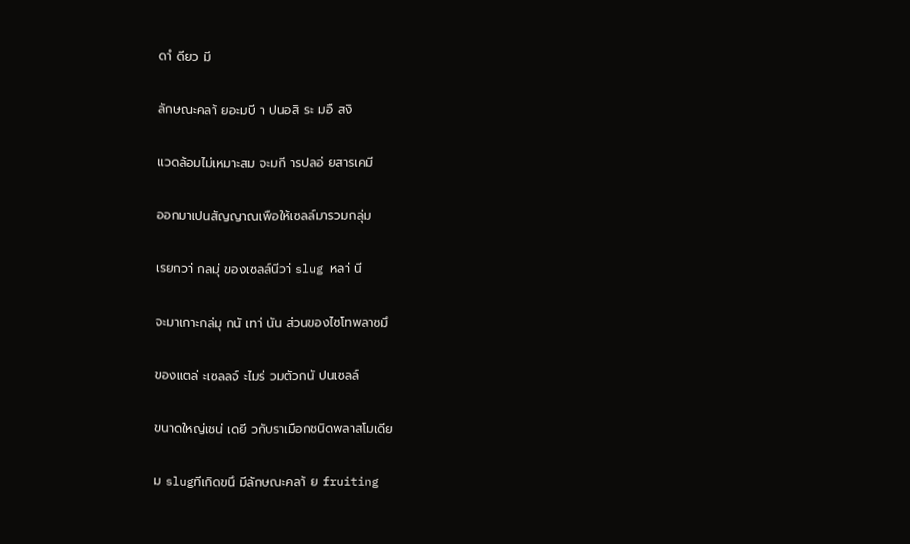ดาํ ดียว มี

ลักษณะคลา้ ยอะมบี า ปนอสิ ระ มอื สงิ

แวดล้อมไม่เหมาะสม จะมกี ารปลอ่ ยสารเคมี

ออกมาเปนสัญญาณเพือให้เซลล์มารวมกลุ่ม

เรยกวา่ กลมุ่ ของเซลล์นีวา่ slug หลา่ นี

จะมาเกาะกล่มุ กนั เทา่ นัน ส่วนของไซโทพลาซมึ

ของแตล่ ะเซลลจ์ ะไมร่ วมตัวกนั ปนเซลล์

ขนาดใหญ่เชน่ เดยี วกับราเมือกชนิดพลาสโมเดีย

ม slugทีเกิดขนึ มีลักษณะคลา้ ย fruiting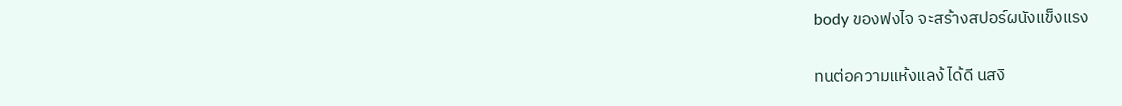body ของฟงไจ จะสร้างสปอร์ผนังแข็งแรง

ทนต่อความแห้งแลง้ ได้ดี นสงิ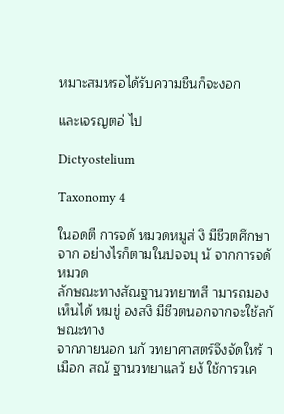หมาะสมหรอได้รับความชืนก็จะงอก

และเจรญตอ่ ไป

Dictyostelium

Taxonomy 4

ในอดตี การจดั หมวดหมูส่ งิ มีชีวตศึกษาจาก อย่างไรก็ตามในปจจบุ นั จากการจดั หมวด
ลักษณะทางสัณฐานวทยาทสี ามารถมองเห็นได้ หมขู่ องสงิ มีชีวตนอกจากจะใช้ลกั ษณะทาง
จากภายนอก นกั วทยาศาสตร์จึงจัดใหร้ าเมือก สณั ฐานวทยาแลว้ ยงั ใช้การวเค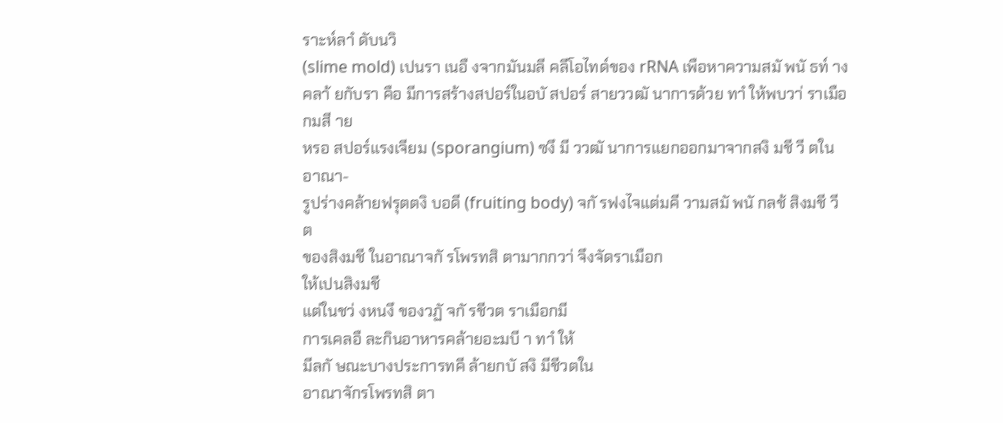ราะห์ลาํ ดับนวิ
(slime mold) เปนรา เนอื งจากมันมลี คลีโอไทด์ของ rRNA เพือหาความสมั พนั ธท์ าง
คลา้ ยกับรา คือ มีการสร้างสปอร์ในอบั สปอร์ สายววฒั นาการด้วย ทาํ ให้พบวา่ ราเมือกมสี าย
หรอ สปอร์แรงเจียม (sporangium) ซงึ มี ววฒั นาการแยกออกมาจากสงิ มชี วี ตในอาณา-
รูปร่างคล้ายฟรุตตงิ บอดี (fruiting body) จกั รฟงไจแต่มคี วามสมั พนั กลช้ สิงมชี วี ต
ของสิงมชี ในอาณาจกั รโพรทสิ ตามากกวา่ จึงจัดราเมือก
ให้เปนสิงมชี
แต่ในชว่ งหนงึ ของวฏั จกั รชีวต ราเมือกมี
การเคลอื ละกินอาหารคล้ายอะมบี า ทาํ ให้
มีลกั ษณะบางประการทคี ล้ายกบั สงิ มีชีวตใน
อาณาจักรโพรทสิ ตา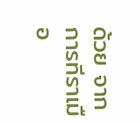ด้วย จากการทีราเมือ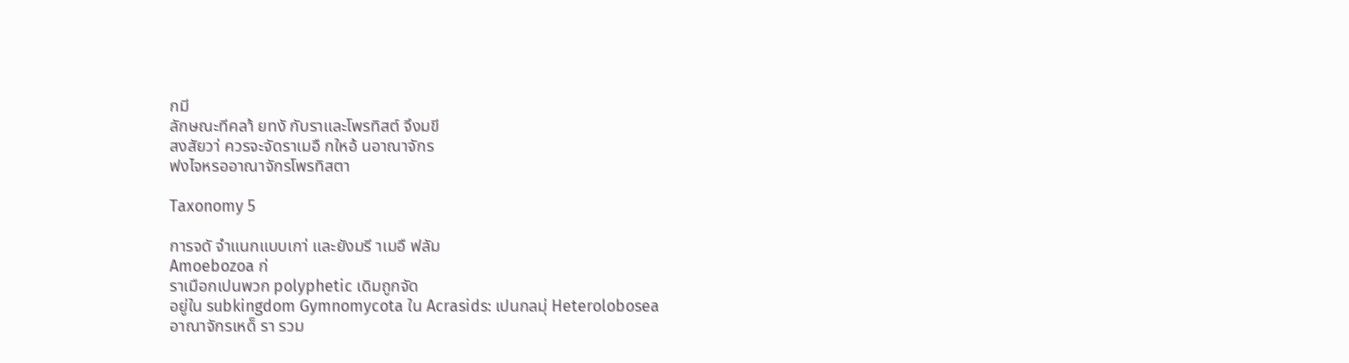กมี
ลักษณะทีคลา้ ยทงั กับราและโพรทิสต์ จึงมขี
สงสัยวา่ ควรจะจัดราเมอื กใหอ้ นอาณาจักร
ฟงไจหรออาณาจักรโพรทิสตา

Taxonomy 5

การจดั จําแนกแบบเกา่ และยังมรี าเมอื ฟลัม
Amoebozoa ก่
ราเมือกเปนพวก polyphetic เดิมถูกจัด
อยู่ใน subkingdom Gymnomycota ใน Acrasids: เปนกลมุ่ Heterolobosea
อาณาจักรเหด็ รา รวม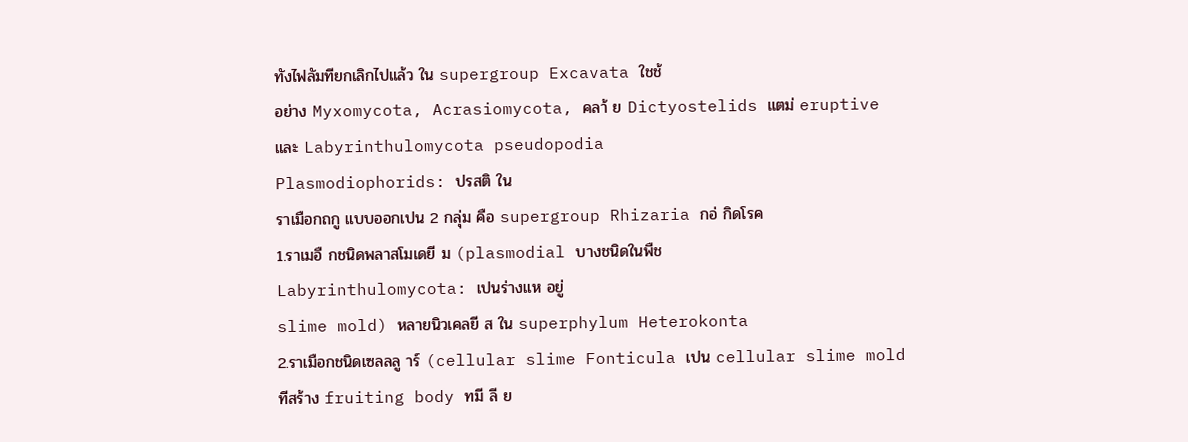ทังไฟลัมทียกเลิกไปแล้ว ใน supergroup Excavata ใชช้
อย่าง Myxomycota, Acrasiomycota, คลา้ ย Dictyostelids แตม่ eruptive
และ Labyrinthulomycota pseudopodia
Plasmodiophorids: ปรสติ ใน
ราเมือกถกู แบบออกเปน 2 กลุ่ม คือ supergroup Rhizaria กอ่ กิดโรค
1.ราเมอื กชนิดพลาสโมเดยี ม (plasmodial บางชนิดในพืช
Labyrinthulomycota: เปนร่างแห อยู่
slime mold) หลายนิวเคลยี ส ใน superphylum Heterokonta
2.ราเมือกชนิดเซลลลู าร์ (cellular slime Fonticula เปน cellular slime mold
ทีสร้าง fruiting body ทมี ลี ย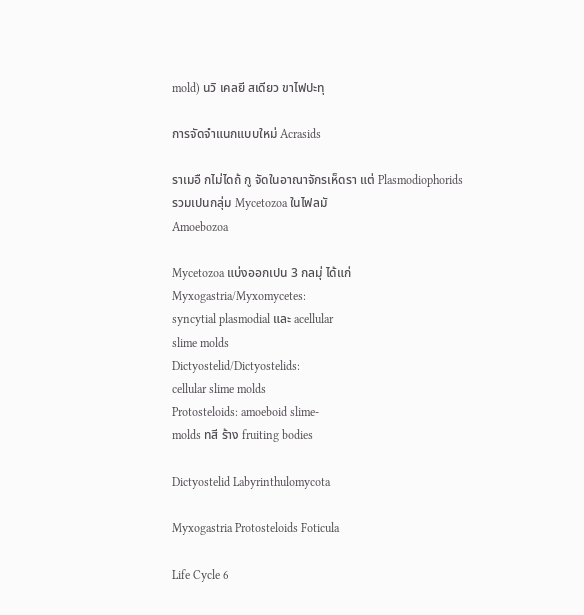mold) นวิ เคลยี สเดียว ขาไฟปะทุ

การจัดจําแนกแบบใหม่ Acrasids

ราเมอื กไม่ไดถ้ กู จัดในอาณาจักรเห็ดรา แต่ Plasmodiophorids
รวมเปนกลุ่ม Mycetozoa ในไฟลมั
Amoebozoa

Mycetozoa แบ่งออกเปน 3 กลมุ่ ได้แก่
Myxogastria/Myxomycetes:
syncytial plasmodial และ acellular
slime molds
Dictyostelid/Dictyostelids:
cellular slime molds
Protosteloids: amoeboid slime-
molds ทสี ร้าง fruiting bodies

Dictyostelid Labyrinthulomycota

Myxogastria Protosteloids Foticula

Life Cycle 6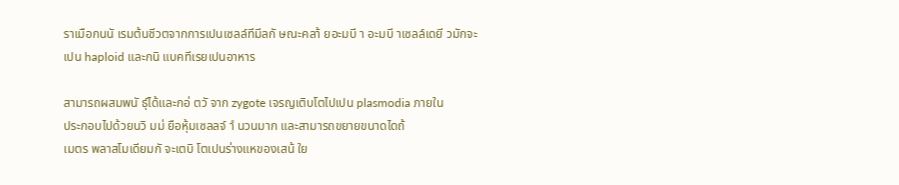ราเมือกนนั เรมต้นชีวตจากการเปนเซลล์ทีมีลกั ษณะคลา้ ยอะมบี า อะมบี าเซลล์เดยี วมักจะ
เปน haploid และกนิ แบคทีเรยเปนอาหาร

สามารถผสมพนั ธ์ุได้และกอ่ ตวั จาก zygote เจรญเติบโตไปเปน plasmodia ภายใน
ประกอบไปด้วยนวิ มม่ ยือหุ้มเซลลจ์ าํ นวนมาก และสามารถขยายขนาดไดถ้
เมตร พลาสโมเดียมกั จะเตบิ โตเปนร่างแหของเสน้ ใย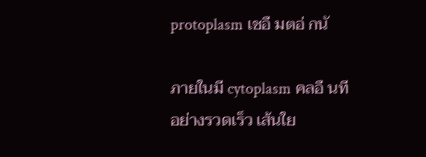protoplasm เชอื มตอ่ กนั

ภายในมี cytoplasm คลอื นทีอย่างรวดเร็ว เส้นใย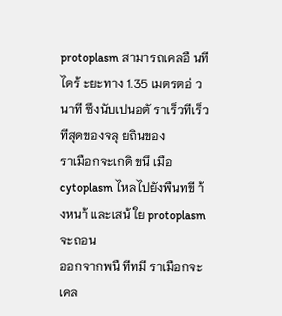protoplasm สามารถเคลอื นที
ไดร้ ะยะทาง 1.35 เมตรตอ่ วนาที ซึงนับเปนอตั ราเร็วทีเร็วทีสุดของจลุ ยถินของ
ราเมือกจะเกดิ ขนึ เมือ cytoplasm ไหลไปยังพืนทขี า้ งหนา้ และเสน้ ใย protoplasm จะถอน
ออกจากพนื ทีทมี ราเมือกจะเคล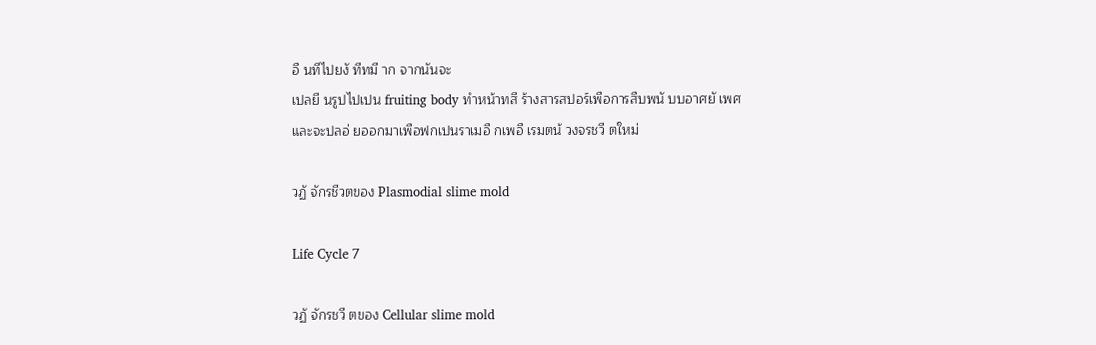อื นทีไปยงั ทีทมี าก จากนันจะ
เปลยี นรูปไปเปน fruiting body ทําหน้าทสี ร้างสารสปอร์เพือการสืบพนั บบอาศยั เพศ
และจะปลอ่ ยออกมาเพือฟกเปนราเมอื กเพอื เรมตน้ วงจรชวี ตใหม่

วฏั จักรชีวตของ Plasmodial slime mold

Life Cycle 7

วฏั จักรชวี ตของ Cellular slime mold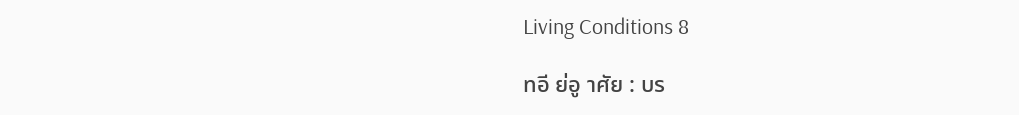Living Conditions 8

ทอี ย่อู าศัย : บร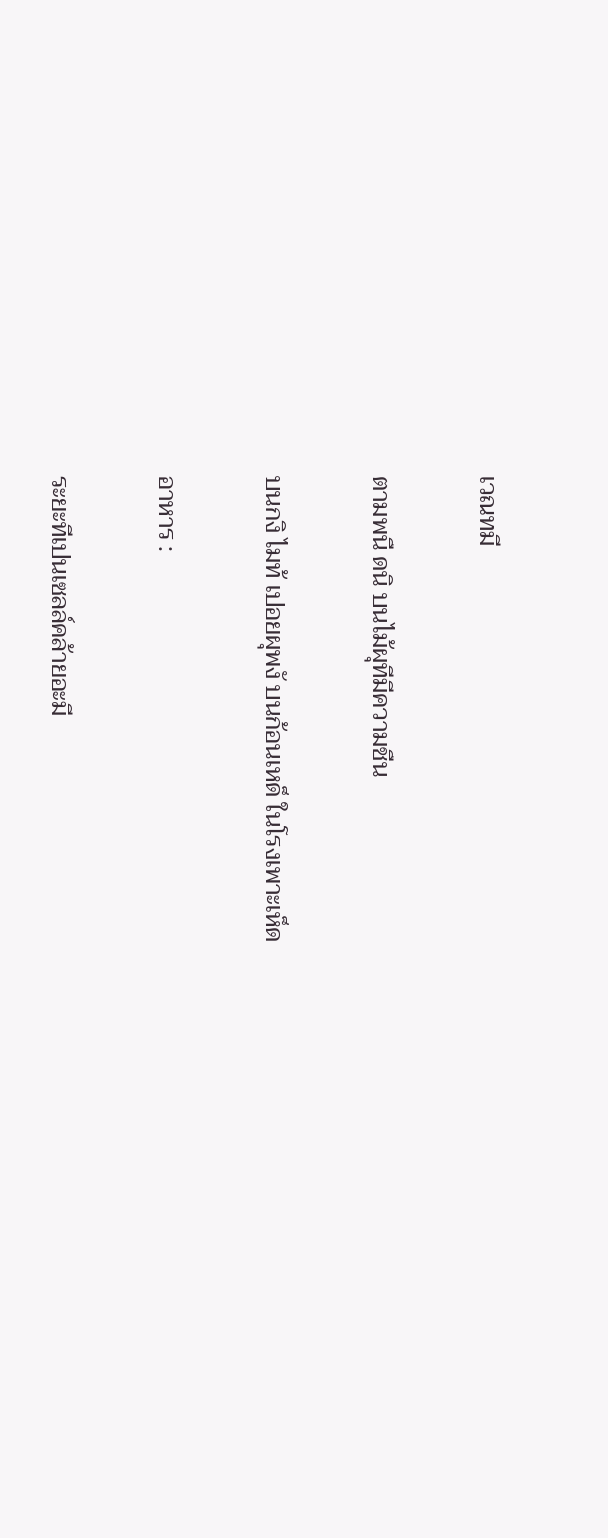เวณทมี

ตามพนื ดนิ บนไม้ผุทีมีความชืน

บนกงิ ไมท้ เปอยผุพงั บนก้อนเหด็ ในโรงเพาะเห็ด

อาหาร :

ระยะทีเปนเซลล์คล้ายอะมี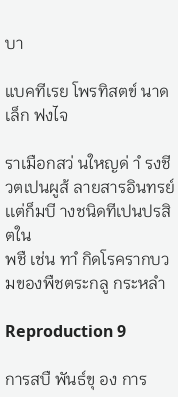บา

แบคทีเรย โพรทิสตข์ นาดเล็ก ฟงไจ

ราเมือกสว่ นใหญด่ าํ รงชีวตเปนผูส้ ลายสารอินทรย์ เเต่ก็มบี างชนิดทีเปนปรสิตใน
พชื เช่น ทาํ กิดโรครากบวมของพืชตระกลู กระหลํา

Reproduction 9

การสบื พันธ์ขุ อง การ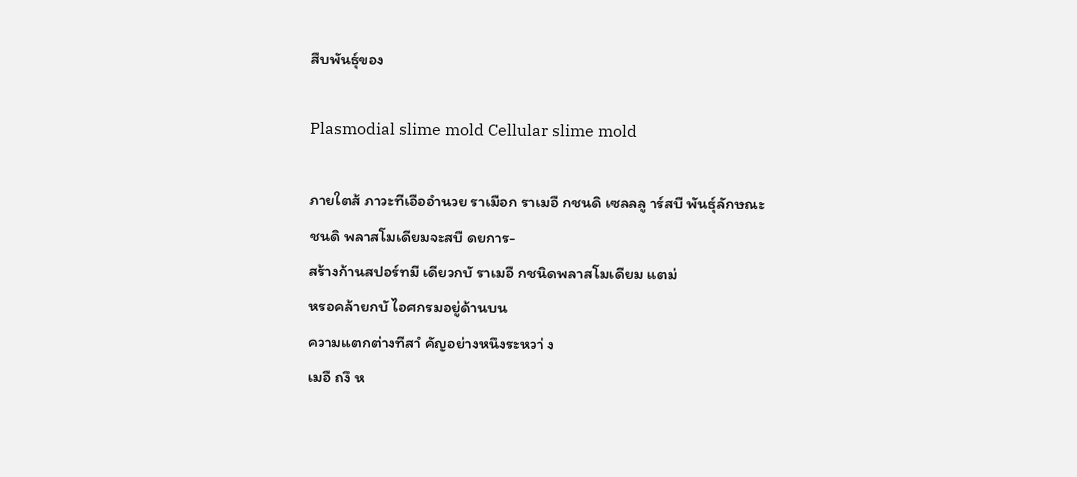สืบพันธ์ุของ

Plasmodial slime mold Cellular slime mold

ภายใตส้ ภาวะทีเอืออํานวย ราเมือก ราเมอื กชนดิ เซลลลู าร์สบื พันธุ์ลักษณะ
ชนดิ พลาสโมเดียมจะสบื ดยการ-
สร้างก้านสปอร์ทมี เดียวกบั ราเมอื กชนิดพลาสโมเดียม แตม่
หรอคล้ายกบั ไอศกรมอยู่ด้านบน
ความแตกต่างทีสาํ คัญอย่างหนึงระหวา่ ง
เมอื ถงึ ห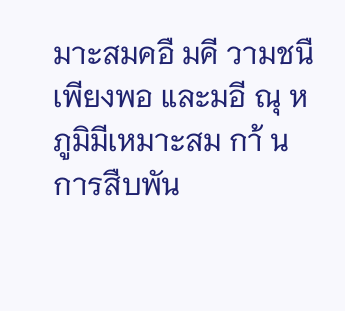มาะสมคอื มคี วามชนื
เพียงพอ และมอี ณุ หภูมิมีเหมาะสม กา้ น การสืบพัน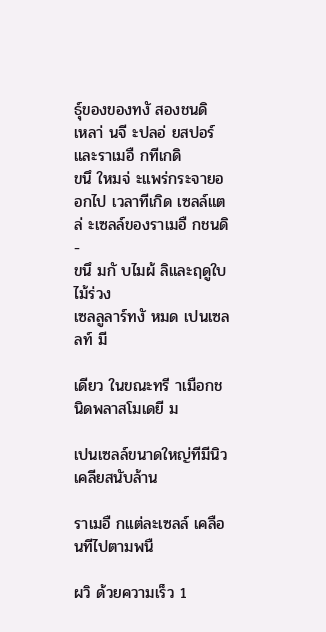ธ์ุของของทงั สองชนดิ
เหลา่ นจี ะปลอ่ ยสปอร์ และราเมอื กทีเกดิ
ขนึ ใหมจ่ ะแพร่กระจายออกไป เวลาทีเกิด เซลล์แตล่ ะเซลล์ของราเมอื กชนดิ -
ขนึ มกั บไมผ้ ลิและฤดูใบไม้ร่วง
เซลลูลาร์ทงั หมด เปนเซลลท์ มี

เดียว ในขณะทรี าเมือกชนิดพลาสโมเดยี ม

เปนเซลล์ขนาดใหญ่ทีมีนิวเคลียสนับล้าน

ราเมอื กแต่ละเซลล์ เคลือนทีไปตามพนื

ผวิ ด้วยความเร็ว 1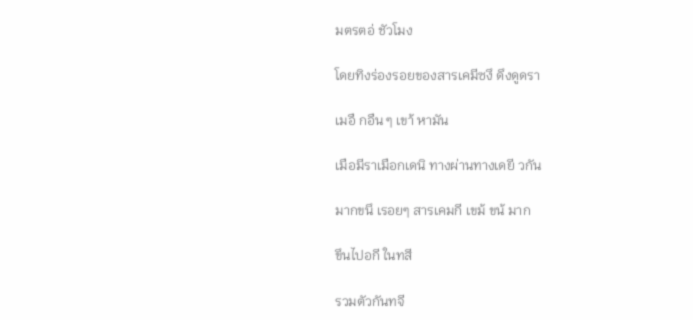มตรตอ่ ชัวโมง

โดยทิงร่องรอยของสารเคมีซงึ ดึงดูดรา

เมอื กอืน ๆ เขา้ หามัน

เมือมีราเมือกเดนิ ทางผ่านทางเดยี วกัน

มากขนึ เรอยๆ สารเคมกี เขม้ ขน้ มาก

ขึนไปอกี ในทสี

รวมตัวกันทจี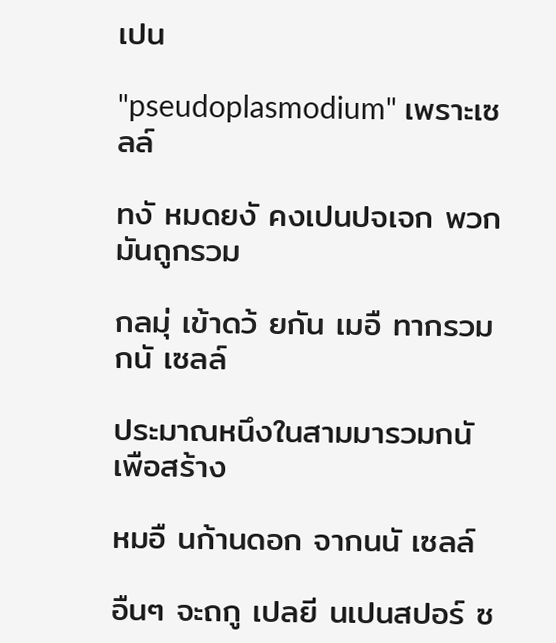เปน

"pseudoplasmodium" เพราะเซลล์

ทงั หมดยงั คงเปนปจเจก พวกมันถูกรวม

กลมุ่ เข้าดว้ ยกัน เมอื ทากรวมกนั เซลล์

ประมาณหนึงในสามมารวมกนั เพือสร้าง

หมอื นก้านดอก จากนนั เซลล์

อืนๆ จะถกู เปลยี นเปนสปอร์ ซ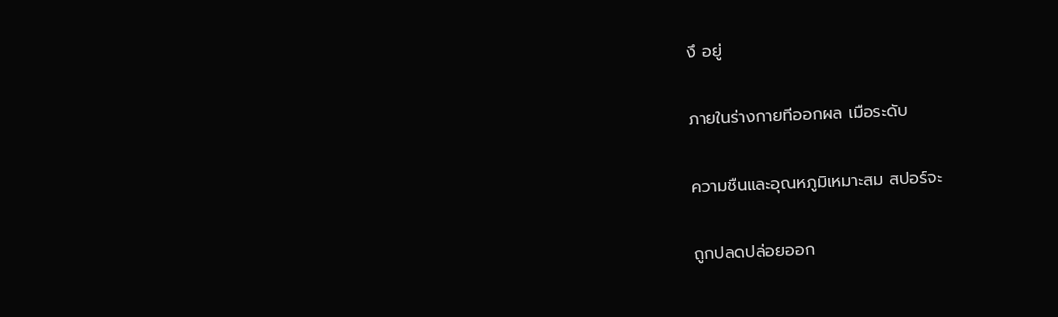งึ อยู่

ภายในร่างกายทีออกผล เมือระดับ

ความชืนและอุณหภูมิเหมาะสม สปอร์จะ

ถูกปลดปล่อยออก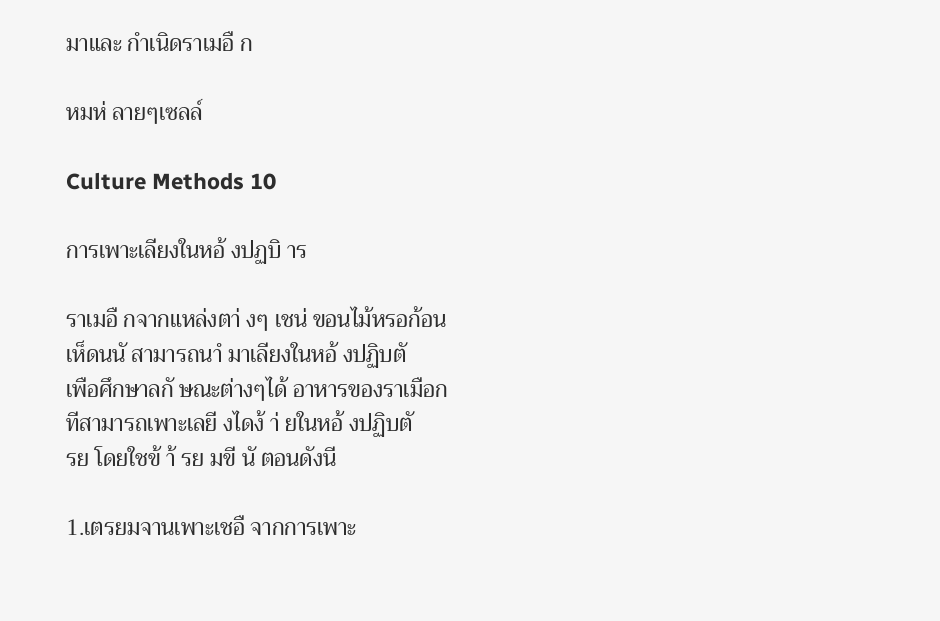มาและ กําเนิดราเมอื ก

หมห่ ลายๆเซลล์

Culture Methods 10

การเพาะเลียงในหอ้ งปฏบิ าร

ราเมอื กจากแหล่งตา่ งๆ เชน่ ขอนไม้หรอก้อนเห็ดนนั สามารถนาํ มาเลียงในหอ้ งปฏิบตั
เพือศึกษาลกั ษณะต่างๆได้ อาหารของราเมือกทีสามารถเพาะเลยี งไดง้ า่ ยในหอ้ งปฏิบตั
รย โดยใชข้ า้ รย มขี นั ตอนดังนี

1.เตรยมจานเพาะเชอื จากการเพาะ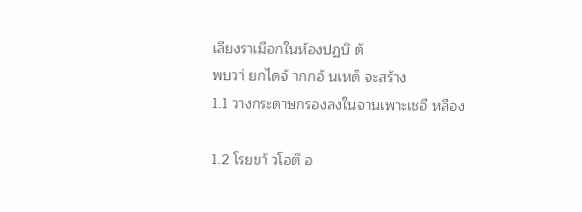เลียงราเมือกในห้องปฏบิ ตั
พบวา่ ยกไดจ้ ากกอ้ นเหด็ จะสร้าง
1.1 วางกระดาษกรองลงในจานเพาะเชอื หลือง

1.2 โรยขา้ วโอต๊ อ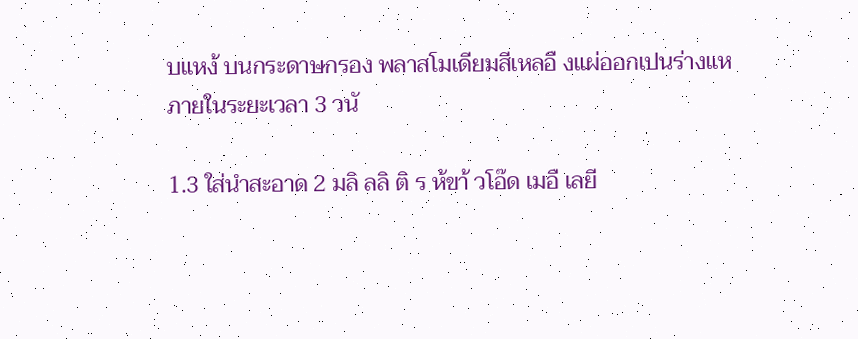บแหง้ บนกระดาษกรอง พลาสโมเดียมสีเหลอื งแผ่ออกเปนร่างแห
ภายในระยะเวลา 3 วนั

1.3 ใส่นําสะอาด 2 มลิ ลลิ ติ ร ห้ขา้ วโอ๊ด เมอื เลยี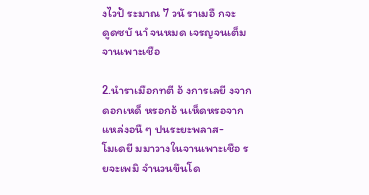งไวป้ ระมาณ 7 วนั ราเมอื กจะ
ดูดซบั นาํ จนหมด เจรญจนเต็มจานเพาะเชือ

2.นําราเมือกทตี อ้ งการเลยี งจากดอกเหด็ หรอกอ้ นเห็ดหรอจากแหล่งอนื ๆ ปนระยะพลาส-
โมเดยี มมาวางในจานเพาะเชือ รยจะเพมิ จํานวนขึนโด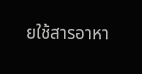ยใช้สารอาหา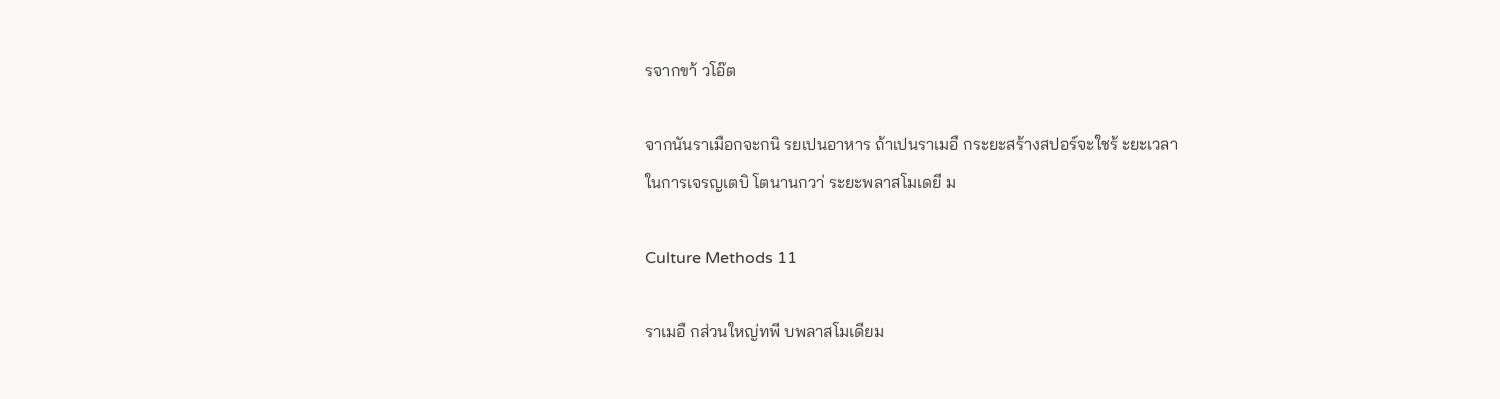รจากขา้ วโอ๊ต

จากนันราเมือกจะกนิ รยเปนอาหาร ถ้าเปนราเมอื กระยะสร้างสปอร์จะใชร้ ะยะเวลา
ในการเจรญเตบิ โตนานกวา่ ระยะพลาสโมเดยี ม

Culture Methods 11

ราเมอื กส่วนใหญ่ทพี บพลาสโมเดียม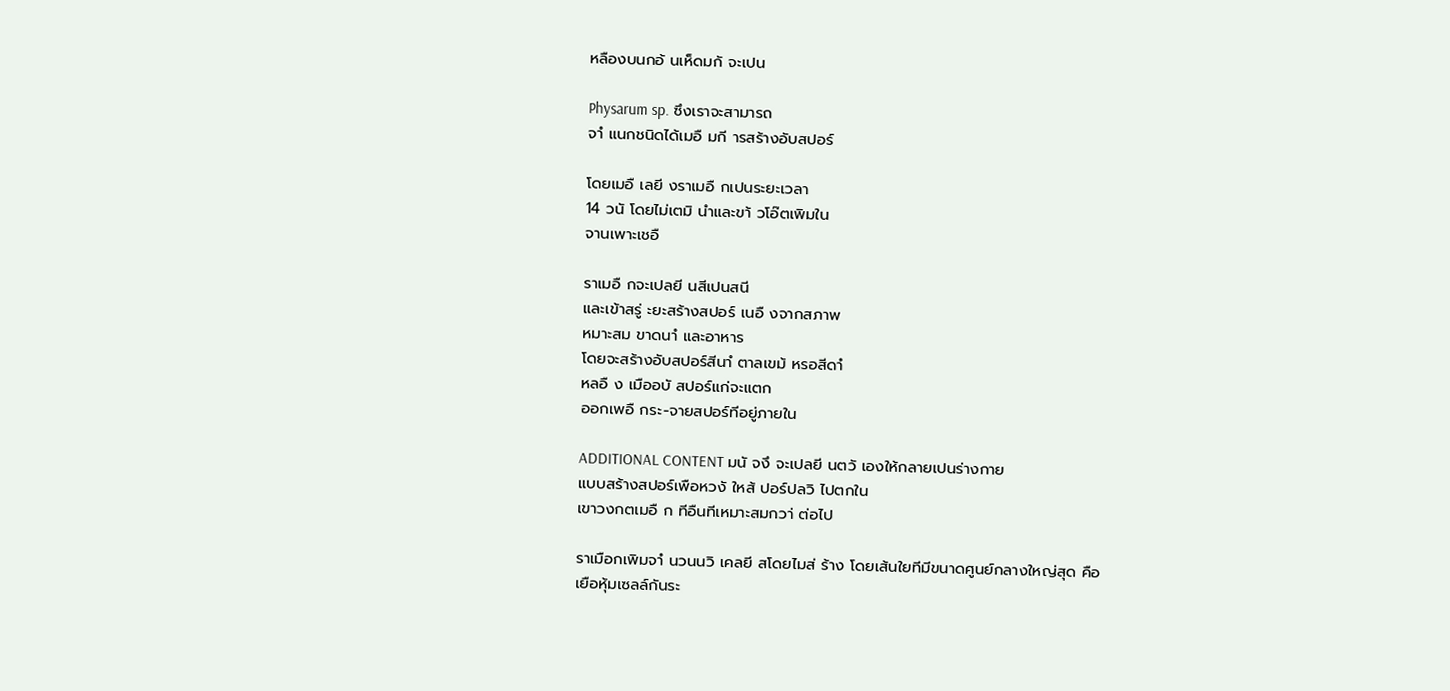หลืองบนกอ้ นเห็ดมกั จะเปน

Physarum sp. ซึงเราจะสามารถ
จาํ แนกชนิดได้เมอื มกี ารสร้างอับสปอร์

โดยเมอื เลยี งราเมอื กเปนระยะเวลา
14 วนั โดยไม่เตมิ นําและขา้ วโอ๊ตเพิมใน
จานเพาะเชอื

ราเมอื กจะเปลยี นสีเปนสนี
และเข้าสรู่ ะยะสร้างสปอร์ เนอื งจากสภาพ
หมาะสม ขาดนาํ และอาหาร
โดยจะสร้างอับสปอร์สีนาํ ตาลเขม้ หรอสีดาํ
หลอื ง เมืออบั สปอร์แก่จะแตก
ออกเพอื กระ-จายสปอร์ทีอยู่ภายใน

ADDITIONAL CONTENT มนั จงึ จะเปลยี นตวั เองให้กลายเปนร่างกาย
แบบสร้างสปอร์เพือหวงั ใหส้ ปอร์ปลวิ ไปตกใน
เขาวงกตเมอื ก ทีอืนทีเหมาะสมกวา่ ต่อไป

ราเมือกเพิมจาํ นวนนวิ เคลยี สโดยไมส่ ร้าง โดยเส้นใยทีมีขนาดศูนย์กลางใหญ่สุด คือ
เยือหุ้มเซลล์กันระ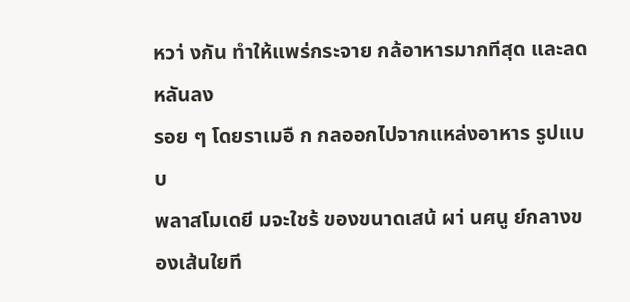หวา่ งกัน ทําให้แพร่กระจาย กล้อาหารมากทีสุด และลดหลันลง
รอย ๆ โดยราเมอื ก กลออกไปจากแหล่งอาหาร รูปแบบ
พลาสโมเดยี มจะใชร้ ของขนาดเสน้ ผา่ นศนู ย์กลางของเส้นใยที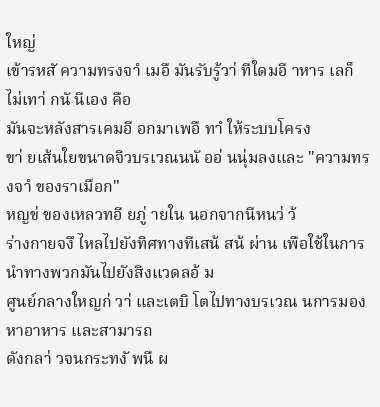ใหญ่
เข้ารหสั ความทรงจาํ เมอื มันรับรู้วา่ ทีใดมอี าหาร เลก็ ไม่เทา่ กนั นีเอง คือ
มันจะหลังสารเคมอี อกมาเพอื ทาํ ให้ระบบโครง
ขา่ ยเส้นใยขนาดจิวบรเวณนนั ออ่ นนุ่มลงและ "ความทรงจาํ ของราเมือก"
หญข่ ของเหลวทอี ยภู่ ายใน นอกจากนีหนว่ ว้
ร่างกายจงึ ไหลไปยังทิศทางทีเสน้ สน้ ผ่าน เพือใช้ในการนําทางพวกมันไปยังสิงแวดลอ้ ม
ศูนย์กลางใหญก่ วา่ และเตบิ โตไปทางบรเวณ นการมองหาอาหาร และสามารถ
ดังกลา่ วจนกระทงั พนื ผ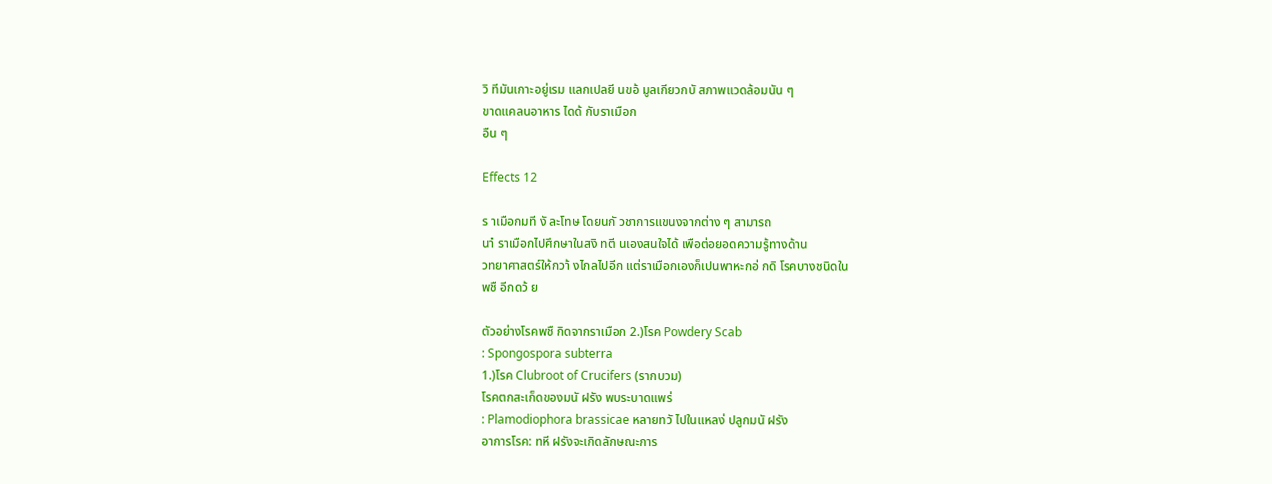วิ ทีมันเกาะอยู่เรม แลกเปลยี นขอ้ มูลเกียวกบั สภาพแวดล้อมนัน ๆ
ขาดแคลนอาหาร ไดด้ กับราเมือก
อืน ๆ

Effects 12

ร าเมือกมที งั ละโทษ โดยนกั วชาการแขนงจากต่าง ๆ สามารถ
นาํ ราเมือกไปศึกษาในสงิ ทตี นเองสนใจได้ เพือต่อยอดความรู้ทางด้าน
วทยาศาสตร์ให้กวา้ งไกลไปอีก แต่ราเมือกเองก็เปนพาหะกอ่ กดิ โรคบางชนิดใน
พชื อีกดว้ ย

ตัวอย่างโรคพชื กิดจากราเมือก 2.)โรค Powdery Scab
: Spongospora subterra
1.)โรค Clubroot of Crucifers (รากบวม)
โรคตกสะเก็ดของมนั ฝรัง พบระบาดแพร่
: Plamodiophora brassicae หลายทวั ไปในแหลง่ ปลูกมนั ฝรัง
อาการโรค: ทหี ฝรังจะเกิดลักษณะการ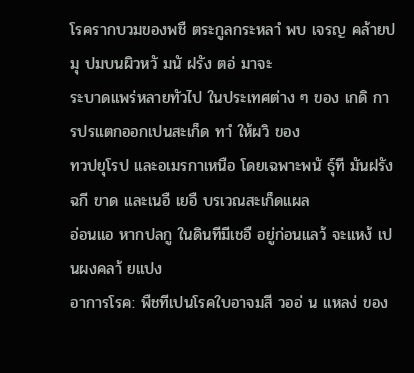โรครากบวมของพชื ตระกูลกระหลาํ พบ เจรญ คล้ายปมุ ปมบนผิวหวั มนั ฝรัง ตอ่ มาจะ
ระบาดแพร่หลายทัวไป ในประเทศต่าง ๆ ของ เกดิ การปรแตกออกเปนสะเก็ด ทาํ ให้ผวิ ของ
ทวปยุโรป และอเมรกาเหนือ โดยเฉพาะพนั ธ์ุที มันฝรังฉกี ขาด และเนอื เยอื บรเวณสะเก็ดแผล
อ่อนแอ หากปลกู ในดินทีมีเชอื อยู่ก่อนแลว้ จะแหง้ เปนผงคลา้ ยแปง
อาการโรค: พืชทีเปนโรคใบอาจมสี วออ่ น แหลง่ ของ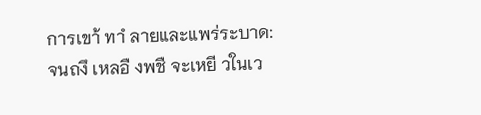การเขา้ ทาํ ลายและแพร่ระบาด:
จนถงึ เหลอื งพชื จะเหยี วในเว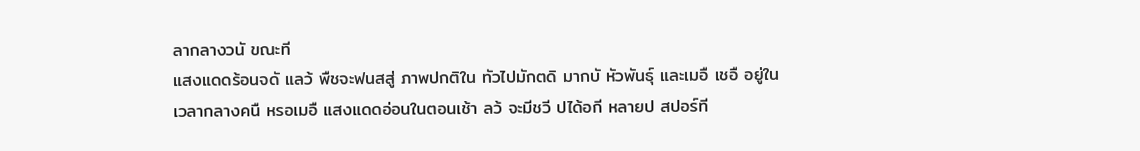ลากลางวนั ขณะที
แสงแดดร้อนจดั แลว้ พืชจะฟนสสู่ ภาพปกติใน ทัวไปมักตดิ มากบั หัวพันธ์ุ และเมอื เชอื อยู่ใน
เวลากลางคนื หรอเมอื แสงแดดอ่อนในตอนเช้า ลว้ จะมีชวี ปได้อกี หลายป สปอร์ที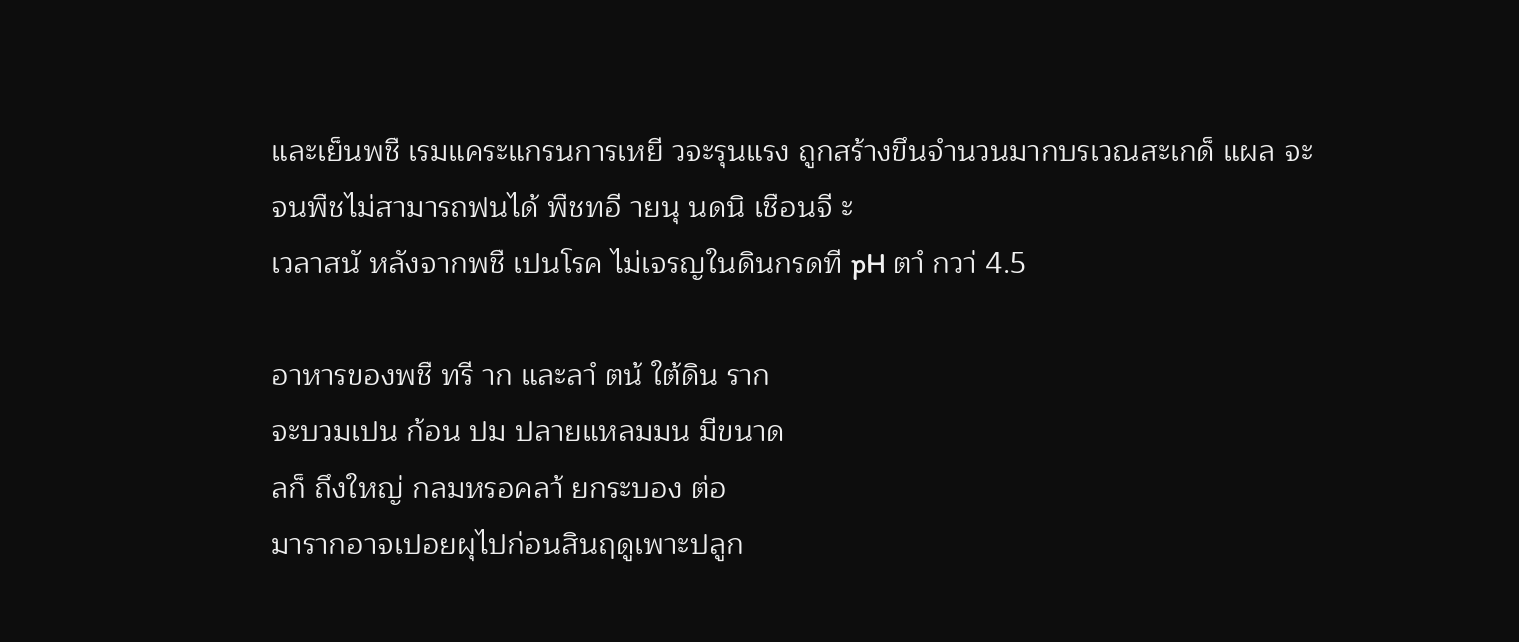และเย็นพชื เรมแคระแกรนการเหยี วจะรุนแรง ถูกสร้างขึนจํานวนมากบรเวณสะเกด็ แผล จะ
จนพืชไม่สามารถฟนได้ พืชทอี ายนุ นดนิ เชือนจี ะ
เวลาสนั หลังจากพชื เปนโรค ไม่เจรญในดินกรดที pH ตาํ กวา่ 4.5

อาหารของพชื ทรี าก และลาํ ตน้ ใต้ดิน ราก
จะบวมเปน ก้อน ปม ปลายแหลมมน มีขนาด
ลก็ ถึงใหญ่ กลมหรอคลา้ ยกระบอง ต่อ
มารากอาจเปอยผุไปก่อนสินฤดูเพาะปลูก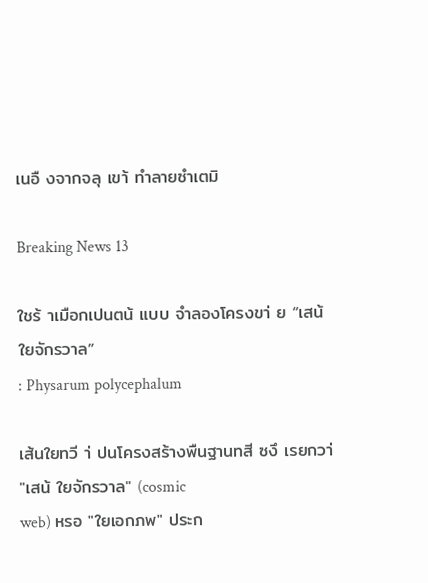เนอื งจากจลุ เขา้ ทําลายซําเตมิ

Breaking News 13

ใชร้ าเมือกเปนตน้ แบบ จําลองโครงขา่ ย “เสน้ ใยจักรวาล”
: Physarum polycephalum

เส้นใยทวี า่ ปนโครงสร้างพืนฐานทสี ซงึ เรยกวา่ "เสน้ ใยจักรวาล" (cosmic
web) หรอ "ใยเอกภพ" ประก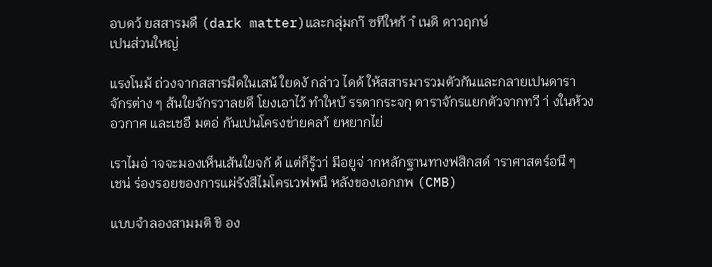อบดว้ ยสสารมดื (dark matter)และกลุ่มกา๊ ซทีใหก้ าํ เนดิ ดาวฤกษ์
เปนส่วนใหญ่

แรงโนม้ ถ่วงจากสสารมืดในเสน้ ใยดงั กล่าว ไดด้ ให้สสารมารวมตัวกันและกลายเปนดารา
จักรต่าง ๆ ส้นใยจักรวาลยดึ โยงเอาไว้ ทําใหบ้ รรดากระจกุ ดาราจักรแยกตัวจากทวี า่ งในห้วง
อวกาศ และเชอื มตอ่ กันเปนโครงข่ายคลา้ ยหยากไย่

เราไมอ่ าจจะมองเห็นเส้นใยจกั ด้ แต่ก็รู้วา่ มีอยูจ่ ากหลักฐานทางฟสิกสด์ าราศาสตร์อนื ๆ
เชน่ ร่องรอยของการแผ่รังสีไมโครเวฟพนื หลังของเอกภพ (CMB)

แบบจําลองสามมติ ขิ อง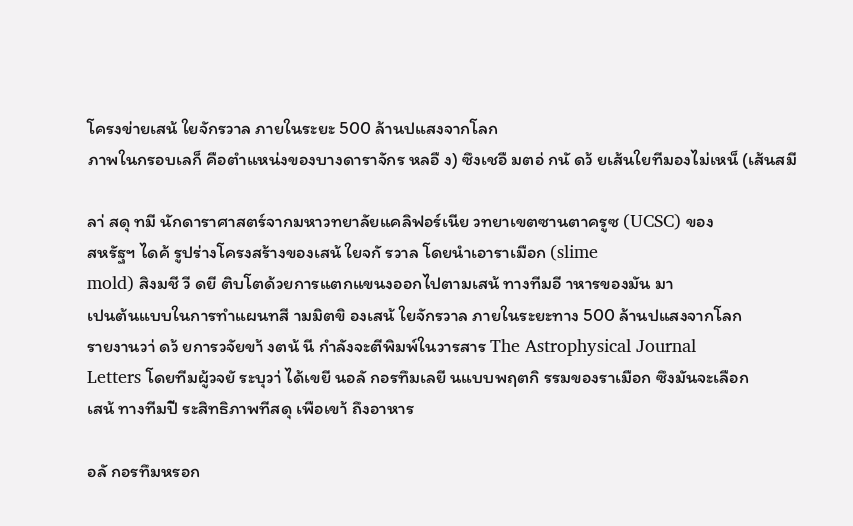โครงข่ายเสน้ ใยจักรวาล ภายในระยะ 500 ล้านปแสงจากโลก
ภาพในกรอบเลก็ คือตําแหน่งของบางดาราจักร หลอื ง) ซึงเชอื มตอ่ กนั ดว้ ยเส้นใยทีมองไม่เหน็ (เส้นสมี

ลา่ สดุ ทมี นักดาราศาสตร์จากมหาวทยาลัยแคลิฟอร์เนีย วทยาเขตซานตาครูซ (UCSC) ของ
สหรัฐฯ ไดค้ รูปร่างโครงสร้างของเสน้ ใยจกั รวาล โดยนําเอาราเมือก (slime
mold) สิงมชี วี ดยี ติบโตด้วยการแตกแขนงออกไปตามเสน้ ทางทีมอี าหารของมัน มา
เปนต้นแบบในการทําแผนทสี ามมิตขิ องเสน้ ใยจักรวาล ภายในระยะทาง 500 ล้านปแสงจากโลก
รายงานวา่ ดว้ ยการวจัยขา้ งตน้ นี กําลังจะตีพิมพ์ในวารสาร The Astrophysical Journal
Letters โดยทีมผู้วจยั ระบุวา่ ได้เขยี นอลั กอรทึมเลยี นแบบพฤตกิ รรมของราเมือก ซึงมันจะเลือก
เสน้ ทางทีมปี ระสิทธิภาพทีสดุ เพือเขา้ ถึงอาหาร

อลั กอรทึมหรอก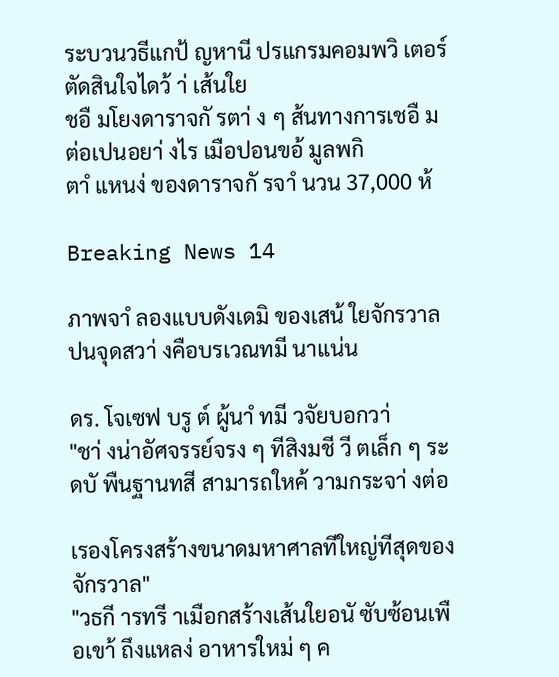ระบวนวธีแกป้ ญหานี ปรแกรมคอมพวิ เตอร์ตัดสินใจไดว้ า่ เส้นใย
ชอื มโยงดาราจกั รตา่ ง ๆ ส้นทางการเชอื มต่อเปนอยา่ งไร เมือปอนขอ้ มูลพกิ
ตาํ แหนง่ ของดาราจกั รจาํ นวน 37,000 ห้

Breaking News 14

ภาพจาํ ลองแบบดังเดมิ ของเสน้ ใยจักรวาล ปนจุดสวา่ งคือบรเวณทมี นาแน่น

ดร. โจเซฟ บรู ต์ ผู้นาํ ทมี วจัยบอกวา่
"ชา่ งน่าอัศจรรย์จรง ๆ ทีสิงมชี วี ตเล็ก ๆ ระดบั พืนฐานทสี สามารถใหค้ วามกระจา่ งต่อ

เรองโครงสร้างขนาดมหาศาลทีใหญ่ทีสุดของจักรวาล"
"วธกี ารทรี าเมือกสร้างเส้นใยอนั ซับซ้อนเพือเขา้ ถึงแหลง่ อาหารใหม่ ๆ ค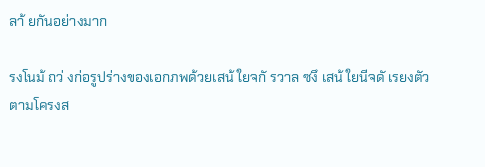ลา้ ยกันอย่างมาก

รงโนม้ ถว่ งก่อรูปร่างของเอกภพด้วยเสน้ ใยจกั รวาล ซงึ เสน้ ใยนีจดั เรยงตัวตามโครงส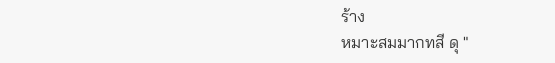ร้าง
หมาะสมมากทสี ดุ "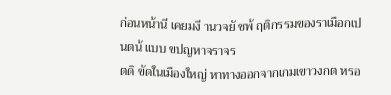ก่อนหน้านี เคยมงี านวจยั ชพ้ ฤติกรรมของราเมือกเปนตน้ แบบ ขปญหาจราจร
ตดิ ขัดในเมืองใหญ่ หาทางออกจากเกมเขาวงกต หรอ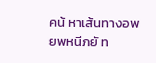คน้ หาเส้นทางอพยพหนีภยั ท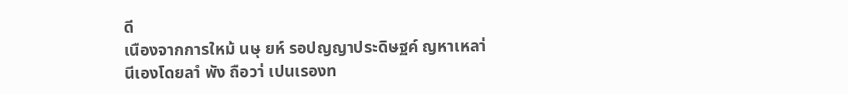ดี
เนืองจากการใหม้ นษุ ยห์ รอปญญาประดิษฐค์ ญหาเหลา่ นีเองโดยลาํ พัง ถือวา่ เปนเรองท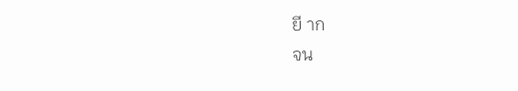ยี าก
จน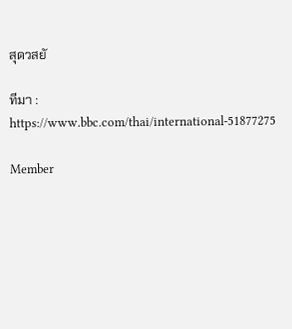สุดวสยั

ทีมา : https://www.bbc.com/thai/international-51877275

Member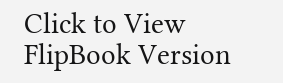Click to View FlipBook Version